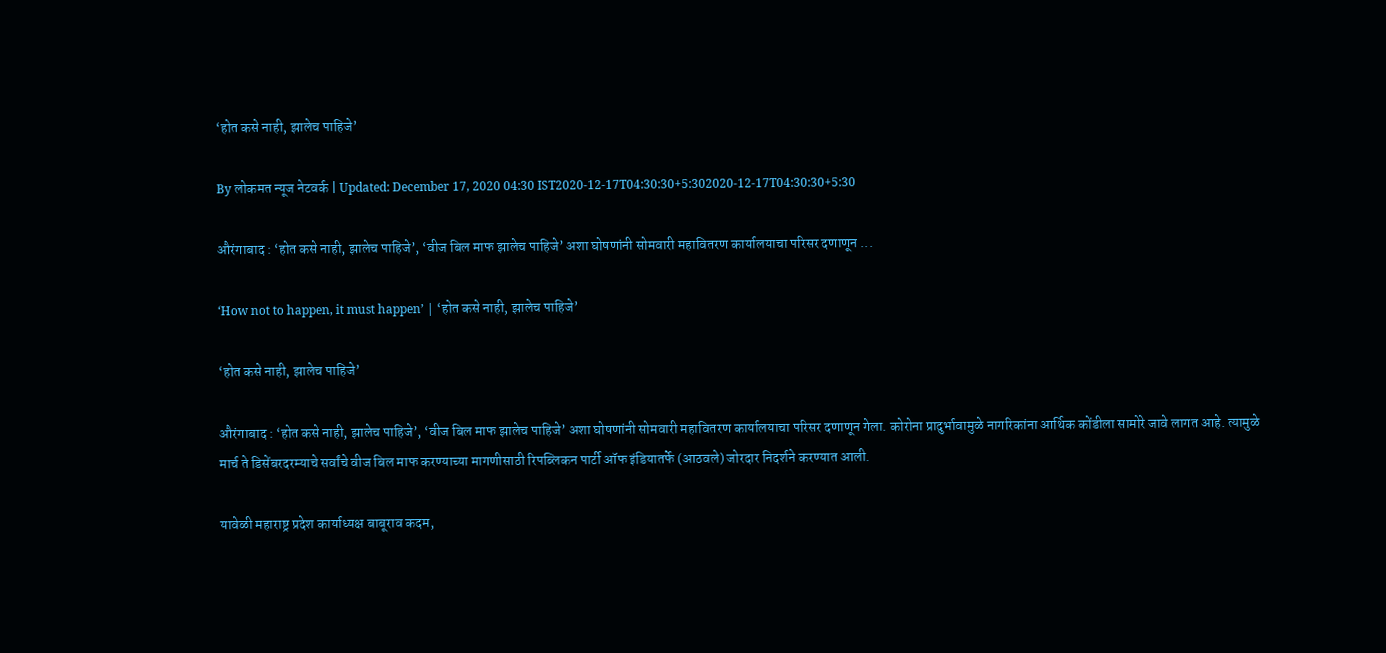‘होत कसे नाही, झालेच पाहिजे’

By लोकमत न्यूज नेटवर्क | Updated: December 17, 2020 04:30 IST2020-12-17T04:30:30+5:302020-12-17T04:30:30+5:30

औरंगाबाद : ‘होत कसे नाही, झालेच पाहिजे’, ‘वीज बिल माफ झालेच पाहिजे’ अशा घोषणांनी सोमवारी महावितरण कार्यालयाचा परिसर दणाणून ...

‘How not to happen, it must happen’ | ‘होत कसे नाही, झालेच पाहिजे’

‘होत कसे नाही, झालेच पाहिजे’

औरंगाबाद : ‘होत कसे नाही, झालेच पाहिजे’, ‘वीज बिल माफ झालेच पाहिजे’ अशा घोषणांनी सोमवारी महावितरण कार्यालयाचा परिसर दणाणून गेला. कोरोना प्रादुर्भावामुळे नागरिकांना आर्थिक कोंडीला सामोरे जावे लागत आहे. त्यामुळे मार्च ते डिसेंबरदरम्याचे सर्वांचे वीज बिल माफ करण्याच्या मागणीसाठी रिपब्लिकन पार्टी ऑफ इंडियातर्फे (आठवले) जोरदार निदर्शने करण्यात आली.

यावेळी महाराष्ट्र प्रदेश कार्याध्यक्ष बाबूराव कदम,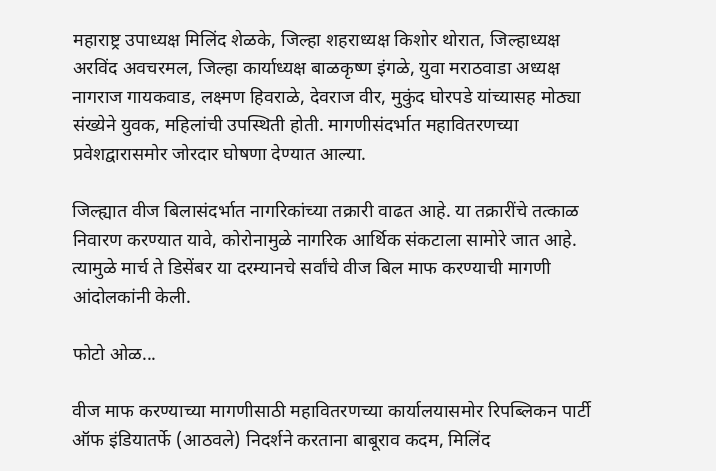महाराष्ट्र उपाध्यक्ष मिलिंद शेळके, जिल्हा शहराध्यक्ष किशोर थोरात, जिल्हाध्यक्ष अरविंद अवचरमल, जिल्हा कार्याध्यक्ष बाळकृष्ण इंगळे, युवा मराठवाडा अध्यक्ष नागराज गायकवाड, लक्ष्मण हिवराळे, देवराज वीर, मुकुंद घोरपडे यांच्यासह मोठ्या संख्येने युवक, महिलांची उपस्थिती होती. मागणीसंदर्भात महावितरणच्या प्रवेशद्वारासमोर जोरदार घोषणा देण्यात आल्या.

जिल्ह्यात वीज बिलासंदर्भात नागरिकांच्या तक्रारी वाढत आहे. या तक्रारींचे तत्काळ निवारण करण्यात यावे, कोरोनामुळे नागरिक आर्थिक संकटाला सामोरे जात आहे. त्यामुळे मार्च ते डिसेंबर या दरम्यानचे सर्वांचे वीज बिल माफ करण्याची मागणी आंदोलकांनी केली.

फोटो ओळ...

वीज माफ करण्याच्या मागणीसाठी महावितरणच्या कार्यालयासमोर रिपब्लिकन पार्टी ऑफ इंडियातर्फे (आठवले) निदर्शने करताना बाबूराव कदम, मिलिंद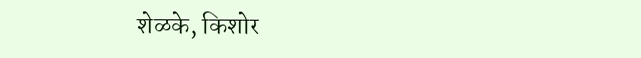शेळके, किशोर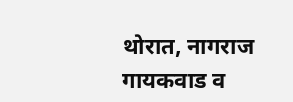थोरात, नागराज गायकवाड व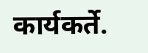कार्यकर्ते.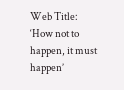Web Title: ‘How not to happen, it must happen’